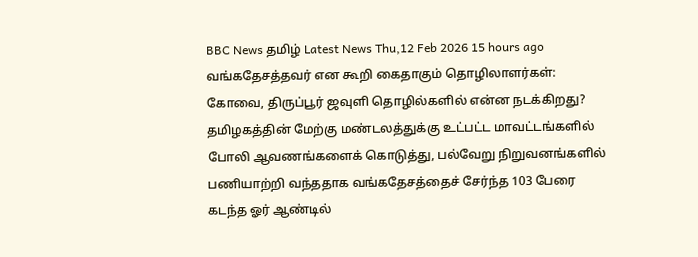BBC News தமிழ் Latest News Thu,12 Feb 2026 15 hours ago வங்கதேசத்தவர் என கூறி கைதாகும் தொழிலாளர்கள்: கோவை, திருப்பூர் ஜவுளி தொழில்களில் என்ன நடக்கிறது? தமிழகத்தின் மேற்கு மண்டலத்துக்கு உட்பட்ட மாவட்டங்களில் போலி ஆவணங்களைக் கொடுத்து, பல்வேறு நிறுவனங்களில் பணியாற்றி வந்ததாக வங்கதேசத்தைச் சேர்ந்த 103 பேரை கடந்த ஓர் ஆண்டில்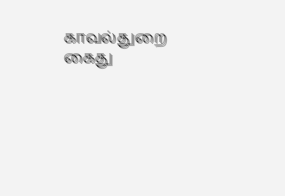காவல்துறை கைது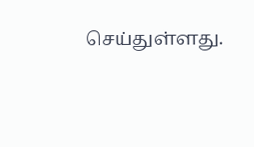செய்துள்ளது.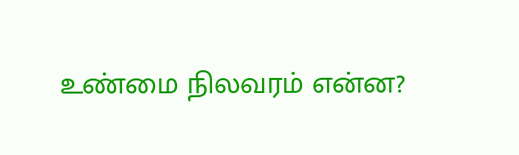உண்மை நிலவரம் என்ன?